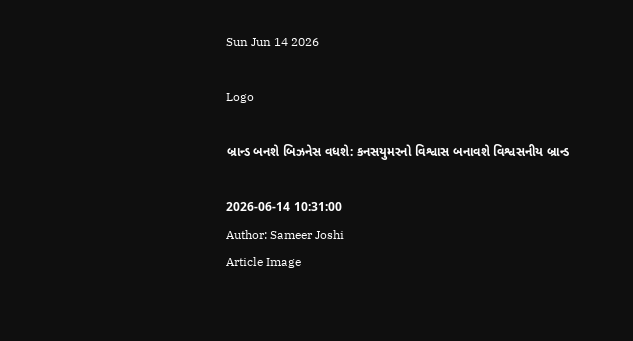Sun Jun 14 2026

Logo

બ્રાન્ડ બનશે બિઝનેસ વધશે: કનસયુમરનો વિશ્વાસ બનાવશે વિશ્વસનીય બ્રાન્ડ

2026-06-14 10:31:00
Author: Sameer Joshi
Article Image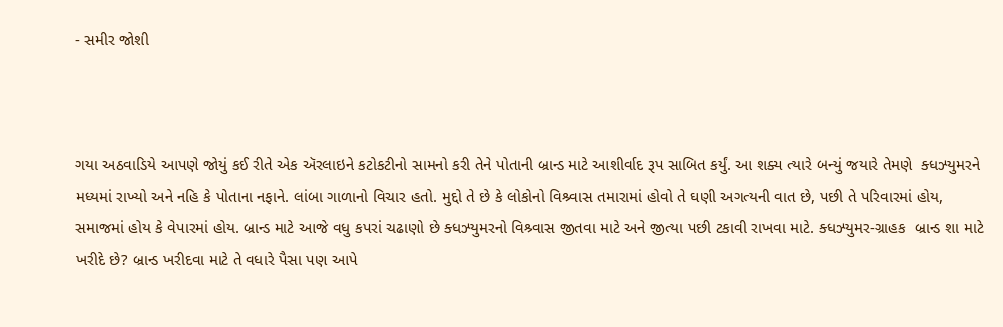- સમીર જોશી



ગયા અઠવાડિયે આપણે જોયું કઈ રીતે એક ઍરલાઇને કટોકટીનો સામનો કરી તેને પોતાની બ્રાન્ડ માટે આશીર્વાદ રૂપ સાબિત કર્યું. આ શક્ય ત્યારે બન્યું જયારે તેમણે  ક્ધઝ્યુમરને મધ્યમાં રાખ્યો અને નહિ કે પોતાના નફાને. લાંબા ગાળાનો વિચાર હતો. મુદ્દો તે છે કે લોકોનો વિશ્ર્વાસ તમારામાં હોવો તે ઘણી અગત્યની વાત છે, પછી તે પરિવારમાં હોય, સમાજમાં હોય કે વેપારમાં હોય. બ્રાન્ડ માટે આજે વધુ કપરાં ચઢાણો છે ક્ધઝ્યુમરનો વિશ્ર્વાસ જીતવા માટે અને જીત્યા પછી ટકાવી રાખવા માટે. ક્ધઝ્યુમર-ગ્રાહક  બ્રાન્ડ શા માટે ખરીદે છે? બ્રાન્ડ ખરીદવા માટે તે વધારે પૈસા પણ આપે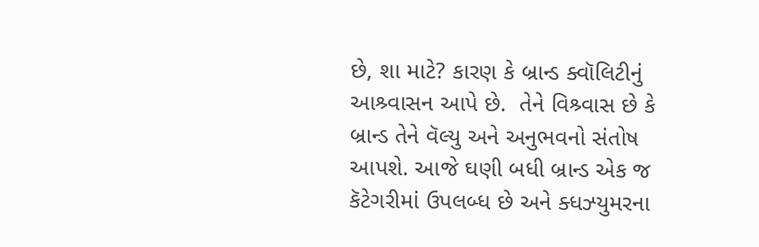છે, શા માટે? કારણ કે બ્રાન્ડ ક્વૉલિટીનું આશ્ર્વાસન આપે છે.  તેને વિશ્ર્વાસ છે કે બ્રાન્ડ તેને વૅલ્યુ અને અનુભવનો સંતોષ આપશે. આજે ઘણી બધી બ્રાન્ડ એક જ કૅટેગરીમાં ઉપલબ્ધ છે અને ક્ધઝ્યુમરના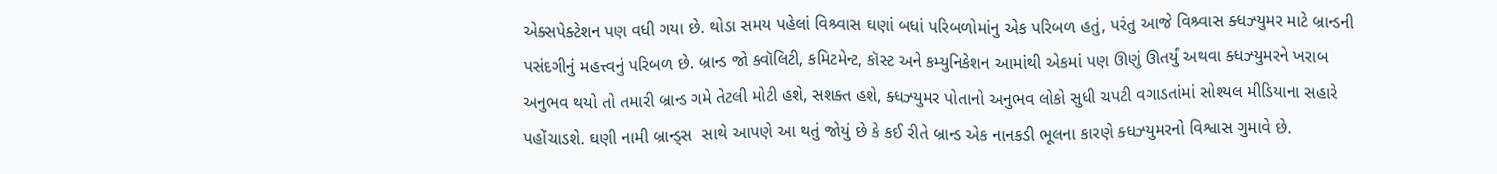એક્સપેક્ટેશન પણ વધી ગયા છે. થોડા સમય પહેલાં વિશ્ર્વાસ ઘણાં બધાં પરિબળોમાંનુ એક પરિબળ હતું, પરંતુ આજે વિશ્ર્વાસ ક્ધઝ્યુમર માટે બ્રાન્ડની પસંદગીનું મહત્ત્વનું પરિબળ છે. બ્રાન્ડ જો ક્વૉલિટી, કમિટમેન્ટ, કૉસ્ટ અને કમ્યુનિકેશન આમાંથી એકમાં પણ ઊણું ઊતર્યું અથવા ક્ધઝ્યુમરને ખરાબ અનુભવ થયો તો તમારી બ્રાન્ડ ગમે તેટલી મોટી હશે, સશક્ત હશે, ક્ધઝ્યુમર પોતાનો અનુભવ લોકો સુધી ચપટી વગાડતાંમાં સોશ્યલ મીડિયાના સહારે પહોંચાડશે. ઘણી નામી બ્રાન્ડ્સ  સાથે આપણે આ થતું જોયું છે કે કઈ રીતે બ્રાન્ડ એક નાનકડી ભૂલના કારણે ક્ધઝ્યુમરનો વિશ્વાસ ગુમાવે છે.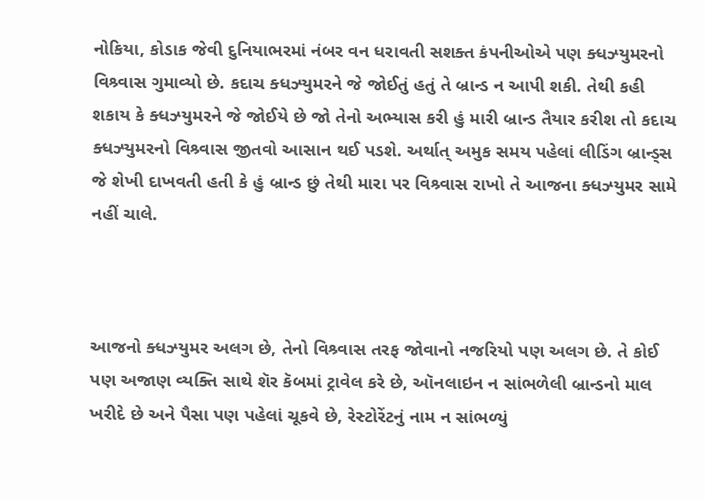નોકિયા, કોડાક જેવી દુનિયાભરમાં નંબર વન ધરાવતી સશક્ત કંપનીઓએ પણ ક્ધઝ્યુમરનો વિશ્ર્વાસ ગુમાવ્યો છે. કદાચ ક્ધઝ્યુમરને જે જોઈતું હતું તે બ્રાન્ડ ન આપી શકી. તેથી કહી શકાય કે ક્ધઝ્યુમરને જે જોઈયે છે જો તેનો અભ્યાસ કરી હું મારી બ્રાન્ડ તૈયાર કરીશ તો કદાચ ક્ધઝ્યુમરનો વિશ્ર્વાસ જીતવો આસાન થઈ પડશે. અર્થાત્ અમુક સમય પહેલાં લીડિંગ બ્રાન્ડ્સ જે શેખી દાખવતી હતી કે હું બ્રાન્ડ છું તેથી મારા પર વિશ્ર્વાસ રાખો તે આજના ક્ધઝ્યુમર સામે નહીં ચાલે.



આજનો ક્ધઝ્યુમર અલગ છે, તેનો વિશ્ર્વાસ તરફ જોવાનો નજરિયો પણ અલગ છે. તે કોઈ પણ અજાણ વ્યક્તિ સાથે શૅર કૅબમાં ટ્રાવેલ કરે છે, ઑનલાઇન ન સાંભળેલી બ્રાન્ડનો માલ ખરીદે છે અને પૈસા પણ પહેલાં ચૂકવે છે, રેસ્ટોરેંટનું નામ ન સાંભળ્યું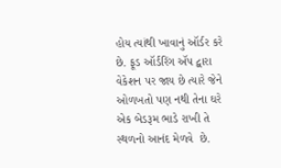હોય ત્યાંથી ખાવાનું ઑર્ડર કરે છે. ફૂડ ઑર્ડરિંગ ઍપ દ્વારા વેકેશન પર જાય છે ત્યારે જેને ઓળખતો પણ નથી તેના ઘરે એક બેડરૂમ ભાડે રાખી તે સ્થળનો આનંદ મેળવે  છે.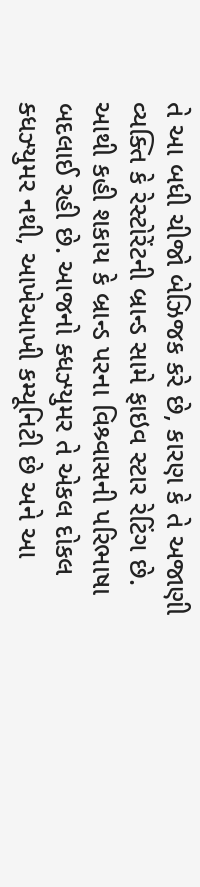તે આ બધી ચીજો બેઝિજક કરે છે, કારણ કે તે અજાણી વ્યક્તિ કે રેસ્ટોરેંટની બ્રાન્ડ સામે ફાઇવ સ્ટાર રેટિંગ છે. આથી કહી શકાય કે બ્રાન્ડ પરના વિશ્ર્વાસની પરિભાષા બદલાઈ રહી છે. આજનો ક્ધઝ્યુમર તે એકલ દોકલ ક્ધઝ્યુમર નથી, આખેઆખી કમ્યૂનિટી છે અને આ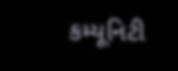કમ્યૂનિટી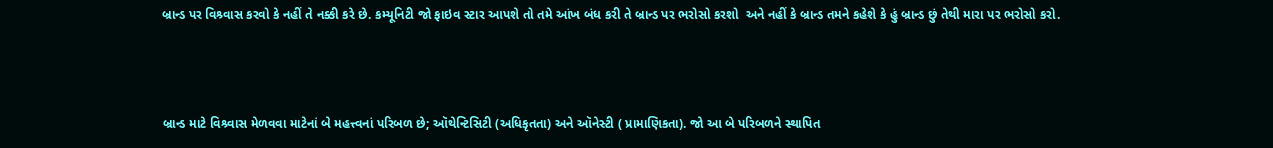બ્રાન્ડ પર વિશ્ર્વાસ કરવો કે નહીં તે નક્કી કરે છે. કમ્યૂનિટી જો ફાઇવ સ્ટાર આપશે તો તમે આંખ બંધ કરી તે બ્રાન્ડ પર ભરોસો કરશો  અને નહીં કે બ્રાન્ડ તમને કહેશે કે હું બ્રાન્ડ છું તેથી મારા પર ભરોસો કરો.



બ્રાન્ડ માટે વિશ્ર્વાસ મેળવવા માટેનાં બે મહત્ત્વનાં પરિબળ છે; ઑથેન્ટિસિટી (અધિકૃતતા) અને ઑનેસ્ટી ( પ્રામાણિકતા). જો આ બે પરિબળને સ્થાપિત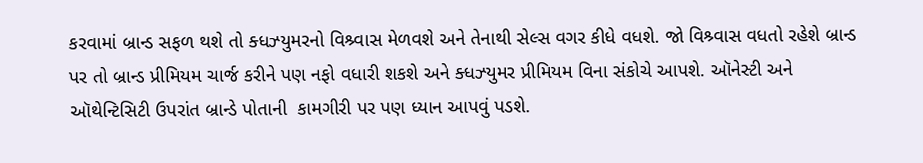કરવામાં બ્રાન્ડ સફળ થશે તો ક્ધઝ્યુમરનો વિશ્ર્વાસ મેળવશે અને તેનાથી સેલ્સ વગર કીધે વધશે. જો વિશ્ર્વાસ વધતો રહેશે બ્રાન્ડ પર તો બ્રાન્ડ પ્રીમિયમ ચાર્જ કરીને પણ નફો વધારી શકશે અને ક્ધઝ્યુમર પ્રીમિયમ વિના સંકોચે આપશે. ઑનેસ્ટી અને ઑથેન્ટિસિટી ઉપરાંત બ્રાન્ડે પોતાની  કામગીરી પર પણ ધ્યાન આપવું પડશે.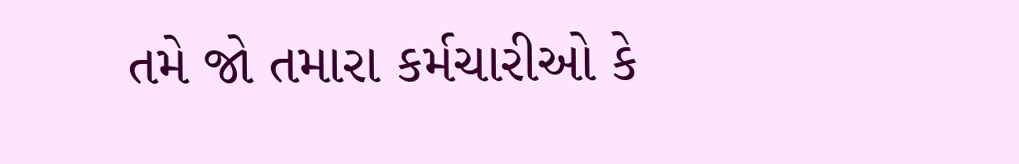તમે જો તમારા કર્મચારીઓ કે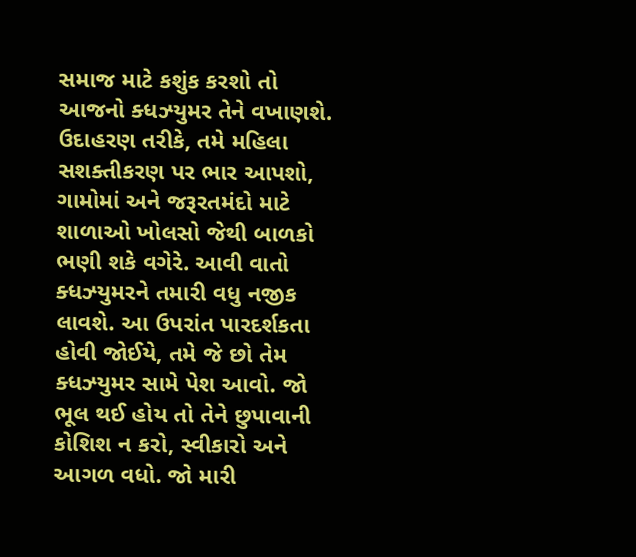સમાજ માટે કશુંક કરશો તો આજનો ક્ધઝ્યુમર તેને વખાણશે. ઉદાહરણ તરીકે, તમે મહિલા સશક્તીકરણ પર ભાર આપશો, ગામોમાં અને જરૂરતમંદો માટે શાળાઓ ખોલસો જેથી બાળકો ભણી શકે વગેરે. આવી વાતો ક્ધઝ્યુમરને તમારી વધુ નજીક લાવશે. આ ઉપરાંત પારદર્શકતા હોવી જોઈયે, તમે જે છો તેમ ક્ધઝ્યુમર સામે પેશ આવો. જો ભૂલ થઈ હોય તો તેને છુપાવાની કોશિશ ન કરો, સ્વીકારો અને આગળ વધો. જો મારી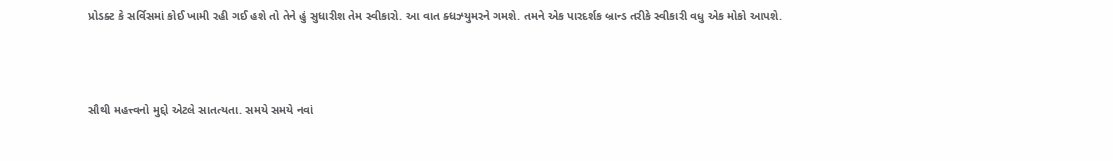પ્રોડક્ટ કે સર્વિસમાં કોઈ ખામી રહી ગઈ હશે તો તેને હું સુધારીશ તેમ સ્વીકારો. આ વાત ક્ધઝ્યુમરને ગમશે. તમને એક પારદર્શક બ્રાન્ડ તરીકે સ્વીકારી વધુ એક મોકો આપશે.



સૌથી મહત્ત્વનો મુદ્દો એટલે સાતત્યતા. સમયે સમયે નવાં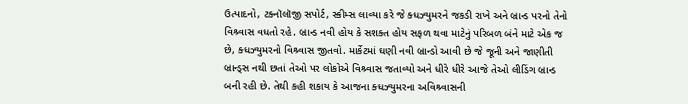ઉત્પાદનો, ટક્નૉલૉજી સપોર્ટ, સ્કીમ્સ લાવ્યા કરે જે ક્ધઝ્યુમરને જકડી રાખે અને બ્રાન્ડ પરનો તેનો વિશ્ર્વાસ વધતો રહે. બ્રાન્ડ નવી હોય કે સશક્ત હોય સફળ થવા માટેનું પરિબળ બંને માટે એક જ છે, ક્ધઝ્યુમરનો વિશ્ર્વાસ જીતવો. માર્કેટમાં ઘણી નવી બ્રાન્ડો આવી છે જે જૂની અને જાણીતી બ્રાન્ડ્સ નથી છતાં તેઓ પર લોકોએ વિશ્ર્વાસ જતાવ્યો અને ધીરે ધીરે આજે તેઓ લીડિંગ બ્રાન્ડ બની રહી છે. તેથી કહી શકાય કે આજના ક્ધઝ્યુમરના અવિશ્ર્વાસની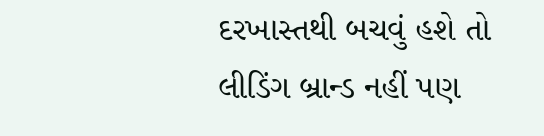દરખાસ્તથી બચવું હશે તો લીડિંગ બ્રાન્ડ નહીં પણ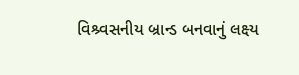વિશ્ર્વસનીય બ્રાન્ડ બનવાનું લક્ષ્ય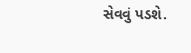સેવવું પડશે.